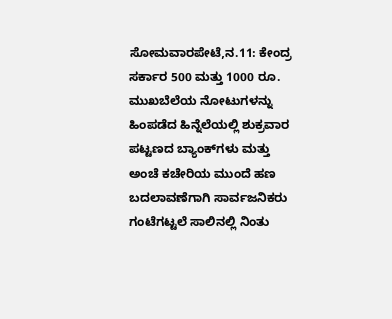ಸೋಮವಾರಪೇಟೆ,ನ.11: ಕೇಂದ್ರ ಸರ್ಕಾರ 500 ಮತ್ತು 1000 ರೂ. ಮುಖಬೆಲೆಯ ನೋಟುಗಳನ್ನು ಹಿಂಪಡೆದ ಹಿನ್ನೆಲೆಯಲ್ಲಿ ಶುಕ್ರವಾರ ಪಟ್ಟಣದ ಬ್ಯಾಂಕ್‍ಗಳು ಮತ್ತು ಅಂಚೆ ಕಚೇರಿಯ ಮುಂದೆ ಹಣ ಬದಲಾವಣೆಗಾಗಿ ಸಾರ್ವಜನಿಕರು ಗಂಟೆಗಟ್ಟಲೆ ಸಾಲಿನಲ್ಲಿ ನಿಂತು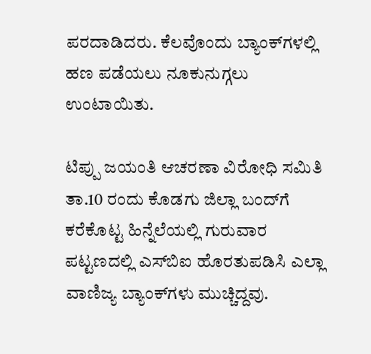ಪರದಾಡಿದರು. ಕೆಲವೊಂದು ಬ್ಯಾಂಕ್‍ಗಳಲ್ಲಿ ಹಣ ಪಡೆಯಲು ನೂಕುನುಗ್ಗಲು ಉಂಟಾಯಿತು.

ಟಿಪ್ಪು ಜಯಂತಿ ಆಚರಣಾ ವಿರೋಧಿ ಸಮಿತಿ ತಾ.10 ರಂದು ಕೊಡಗು ಜಿಲ್ಲಾ ಬಂದ್‍ಗೆ ಕರೆಕೊಟ್ಟ ಹಿನ್ನೆಲೆಯಲ್ಲಿ ಗುರುವಾರ ಪಟ್ಟಣದಲ್ಲಿ ಎಸ್‍ಬಿಐ ಹೊರತುಪಡಿಸಿ ಎಲ್ಲಾ ವಾಣಿಜ್ಯ ಬ್ಯಾಂಕ್‍ಗಳು ಮುಚ್ಚಿದ್ದವು.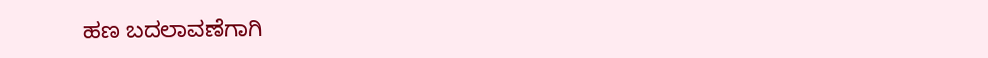ಹಣ ಬದಲಾವಣೆಗಾಗಿ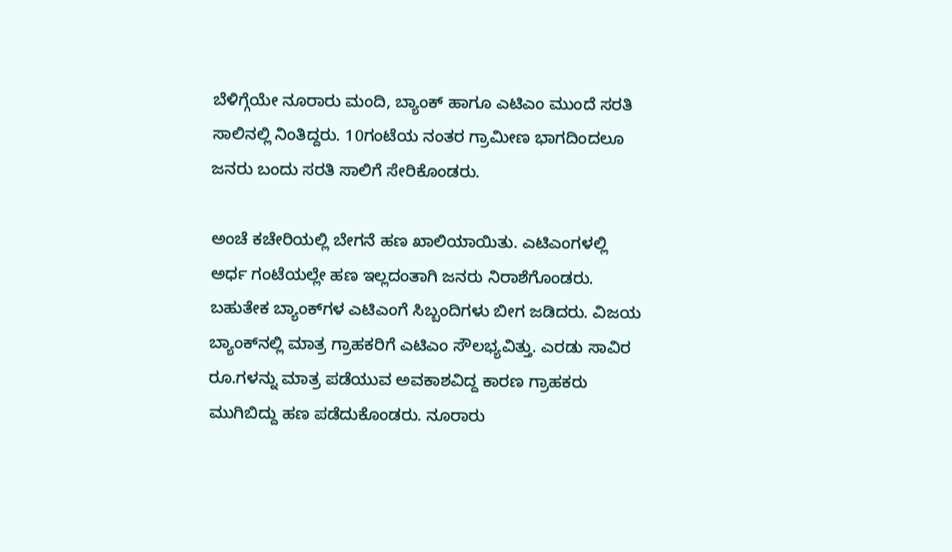ಬೆಳಿಗ್ಗೆಯೇ ನೂರಾರು ಮಂದಿ, ಬ್ಯಾಂಕ್ ಹಾಗೂ ಎಟಿಎಂ ಮುಂದೆ ಸರತಿ ಸಾಲಿನಲ್ಲಿ ನಿಂತಿದ್ದರು. 10ಗಂಟೆಯ ನಂತರ ಗ್ರಾಮೀಣ ಭಾಗದಿಂದಲೂ ಜನರು ಬಂದು ಸರತಿ ಸಾಲಿಗೆ ಸೇರಿಕೊಂಡರು.

ಅಂಚೆ ಕಚೇರಿಯಲ್ಲಿ ಬೇಗನೆ ಹಣ ಖಾಲಿಯಾಯಿತು. ಎಟಿಎಂಗಳಲ್ಲಿ ಅರ್ಧ ಗಂಟೆಯಲ್ಲೇ ಹಣ ಇಲ್ಲದಂತಾಗಿ ಜನರು ನಿರಾಶೆಗೊಂಡರು. ಬಹುತೇಕ ಬ್ಯಾಂಕ್‍ಗಳ ಎಟಿಎಂಗೆ ಸಿಬ್ಬಂದಿಗಳು ಬೀಗ ಜಡಿದರು. ವಿಜಯ ಬ್ಯಾಂಕ್‍ನಲ್ಲಿ ಮಾತ್ರ ಗ್ರಾಹಕರಿಗೆ ಎಟಿಎಂ ಸೌಲಭ್ಯವಿತ್ತು. ಎರಡು ಸಾವಿರ ರೂ.ಗಳನ್ನು ಮಾತ್ರ ಪಡೆಯುವ ಅವಕಾಶವಿದ್ದ ಕಾರಣ ಗ್ರಾಹಕರು ಮುಗಿಬಿದ್ದು ಹಣ ಪಡೆದುಕೊಂಡರು. ನೂರಾರು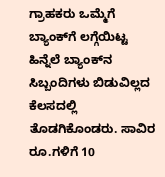ಗ್ರಾಹಕರು ಒಮ್ಮೆಗೆ ಬ್ಯಾಂಕ್‍ಗೆ ಲಗ್ಗೆಯಿಟ್ಟ ಹಿನ್ನೆಲೆ ಬ್ಯಾಂಕ್‍ನ ಸಿಬ್ಬಂದಿಗಳು ಬಿಡುವಿಲ್ಲದ ಕೆಲಸದಲ್ಲಿ ತೊಡಗಿಕೊಂಡರು. ಸಾವಿರ ರೂ.ಗಳಿಗೆ 10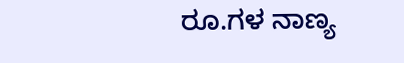ರೂ.ಗಳ ನಾಣ್ಯ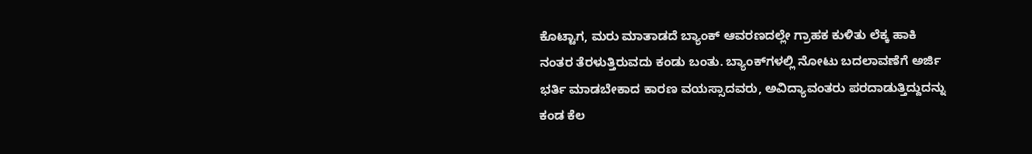ಕೊಟ್ಟಾಗ, ಮರು ಮಾತಾಡದೆ ಬ್ಯಾಂಕ್ ಆವರಣದಲ್ಲೇ ಗ್ರಾಹಕ ಕುಳಿತು ಲೆಕ್ಕ ಹಾಕಿ ನಂತರ ತೆರಳುತ್ತಿರುವದು ಕಂಡು ಬಂತು. ಬ್ಯಾಂಕ್‍ಗಳಲ್ಲಿ ನೋಟು ಬದಲಾವಣೆಗೆ ಅರ್ಜಿ ಭರ್ತಿ ಮಾಡಬೇಕಾದ ಕಾರಣ ವಯಸ್ಸಾದವರು, ಅವಿದ್ಯಾವಂತರು ಪರದಾಡುತ್ತಿದ್ದುದನ್ನು ಕಂಡ ಕೆಲ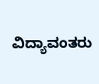ವಿದ್ಯಾವಂತರು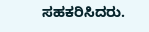ಸಹಕರಿಸಿದರು.